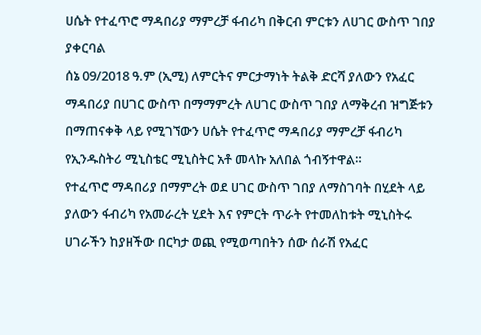ሀሴት የተፈጥሮ ማዳበሪያ ማምረቻ ፋብሪካ በቅርብ ምርቱን ለሀገር ውስጥ ገበያ ያቀርባል
ሰኔ 09/2018 ዓ.ም (ኢሚ) ለምርትና ምርታማነት ትልቅ ድርሻ ያለውን የአፈር ማዳበሪያ በሀገር ውስጥ በማማምረት ለሀገር ውስጥ ገበያ ለማቅረብ ዝግጅቱን በማጠናቀቅ ላይ የሚገኘውን ሀሴት የተፈጥሮ ማዳበሪያ ማምረቻ ፋብሪካ የኢንዱስትሪ ሚኒስቴር ሚኒስትር አቶ መላኩ አለበል ጎብኝተዋል።
የተፈጥሮ ማዳበሪያ በማምረት ወደ ሀገር ውስጥ ገበያ ለማስገባት በሂደት ላይ ያለውን ፋብሪካ የአመራረት ሂደት እና የምርት ጥራት የተመለከቱት ሚኒስትሩ ሀገራችን ከያዘችው በርካታ ወጪ የሚወጣበትን ሰው ሰራሽ የአፈር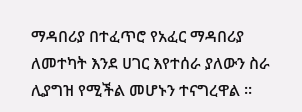ማዳበሪያ በተፈጥሮ የአፈር ማዳበሪያ ለመተካት እንደ ሀገር እየተሰራ ያለውን ስራ ሊያግዝ የሚችል መሆኑን ተናግረዋል ፡፡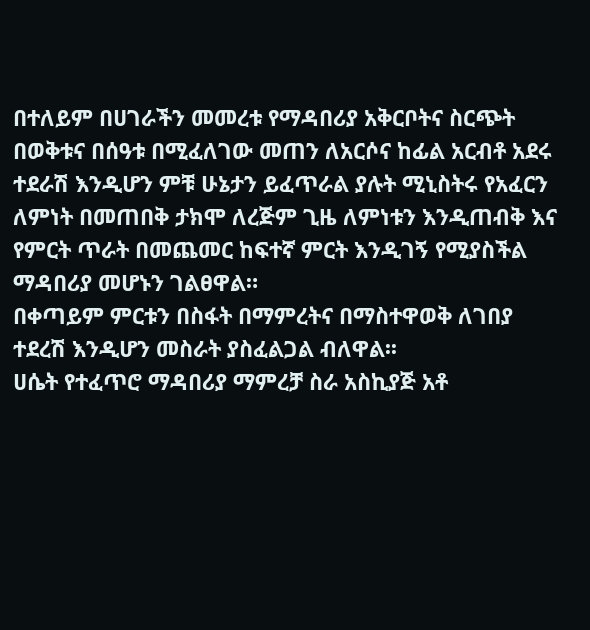በተለይም በሀገራችን መመረቱ የማዳበሪያ አቅርቦትና ስርጭት በወቅቱና በሰዓቱ በሚፈለገው መጠን ለአርሶና ከፊል አርብቶ አደሩ ተደራሽ እንዲሆን ምቹ ሁኔታን ይፈጥራል ያሉት ሚኒስትሩ የአፈርን ለምነት በመጠበቅ ታክሞ ለረጅም ጊዜ ለምነቱን እንዲጠብቅ እና የምርት ጥራት በመጨመር ከፍተኛ ምርት እንዲገኝ የሚያስችል ማዳበሪያ መሆኑን ገልፀዋል።
በቀጣይም ምርቱን በስፋት በማምረትና በማስተዋወቅ ለገበያ ተደረሽ እንዲሆን መስራት ያስፈልጋል ብለዋል፡፡
ሀሴት የተፈጥሮ ማዳበሪያ ማምረቻ ስራ አስኪያጅ አቶ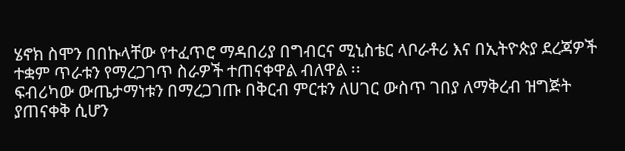ሄኖክ ስሞን በበኩላቸው የተፈጥሮ ማዳበሪያ በግብርና ሚኒስቴር ላቦራቶሪ እና በኢትዮጵያ ደረጃዎች ተቋም ጥራቱን የማረጋገጥ ስራዎች ተጠናቀዋል ብለዋል ፡፡
ፍብሪካው ውጤታማነቱን በማረጋገጡ በቅርብ ምርቱን ለሀገር ውስጥ ገበያ ለማቅረብ ዝግጅት ያጠናቀቅ ሲሆን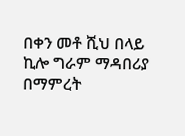በቀን መቶ ሺህ በላይ ኪሎ ግራም ማዳበሪያ በማምረት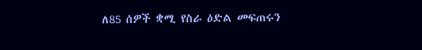ለ85 ሰዎች ቋሚ የስራ ዕድል መፍጠሩን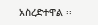አስረድተዋል ፡፡